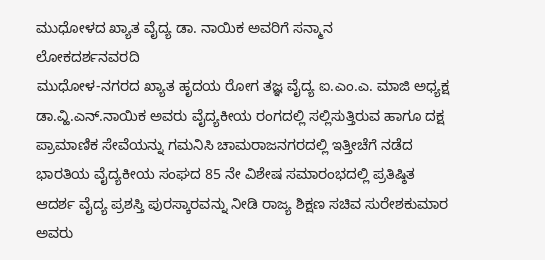ಮುಧೋಳದ ಖ್ಯಾತ ವೈದ್ಯ ಡಾ. ನಾಯಿಕ ಅವರಿಗೆ ಸನ್ಮಾನ
ಲೋಕದರ್ಶನವರದಿ
ಮುಧೋಳ-ನಗರದ ಖ್ಯಾತ ಹೃದಯ ರೋಗ ತಜ್ಞ ವೈದ್ಯ ಐ.ಎಂ.ಎ. ಮಾಜಿ ಅಧ್ಯಕ್ಷ ಡಾ.ವ್ಹಿ.ಎನ್.ನಾಯಿಕ ಅವರು ವೈದ್ಯಕೀಯ ರಂಗದಲ್ಲಿ ಸಲ್ಲಿಸುತ್ತಿರುವ ಹಾಗೂ ದಕ್ಷ ಪ್ರಾಮಾಣಿಕ ಸೇವೆಯನ್ನು ಗಮನಿಸಿ ಚಾಮರಾಜನಗರದಲ್ಲಿ ಇತ್ತೀಚೆಗೆ ನಡೆದ ಭಾರತಿಯ ವೈದ್ಯಕೀಯ ಸಂಘದ 85 ನೇ ವಿಶೇಷ ಸಮಾರಂಭದಲ್ಲಿ ಪ್ರತಿಷ್ಠಿತ ಆದರ್ಶ ವೈದ್ಯ ಪ್ರಶಸ್ತಿ ಪುರಸ್ಕಾರವನ್ನು ನೀಡಿ ರಾಜ್ಯ ಶಿಕ್ಷಣ ಸಚಿವ ಸುರೇಶಕುಮಾರ ಅವರು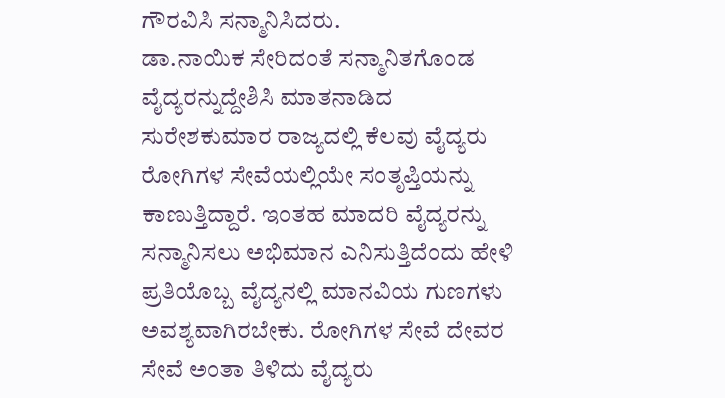ಗೌರವಿಸಿ ಸನ್ಮಾನಿಸಿದರು.
ಡಾ.ನಾಯಿಕ ಸೇರಿದಂತೆ ಸನ್ಮಾನಿತಗೊಂಡ ವೈದ್ಯರನ್ನುದ್ದೇಶಿಸಿ ಮಾತನಾಡಿದ ಸುರೇಶಕುಮಾರ ರಾಜ್ಯದಲ್ಲಿ ಕೆಲವು ವೈದ್ಯರು ರೋಗಿಗಳ ಸೇವೆಯಲ್ಲಿಯೇ ಸಂತೃಪ್ತಿಯನ್ನು ಕಾಣುತ್ತಿದ್ದಾರೆ. ಇಂತಹ ಮಾದರಿ ವೈದ್ಯರನ್ನು ಸನ್ಮಾನಿಸಲು ಅಭಿಮಾನ ಎನಿಸುತ್ತಿದೆಂದು ಹೇಳಿ ಪ್ರತಿಯೊಬ್ಬ ವೈದ್ಯನಲ್ಲಿ ಮಾನವಿಯ ಗುಣಗಳು ಅವಶ್ಯವಾಗಿರಬೇಕು. ರೋಗಿಗಳ ಸೇವೆ ದೇವರ ಸೇವೆ ಅಂತಾ ತಿಳಿದು ವೈದ್ಯರು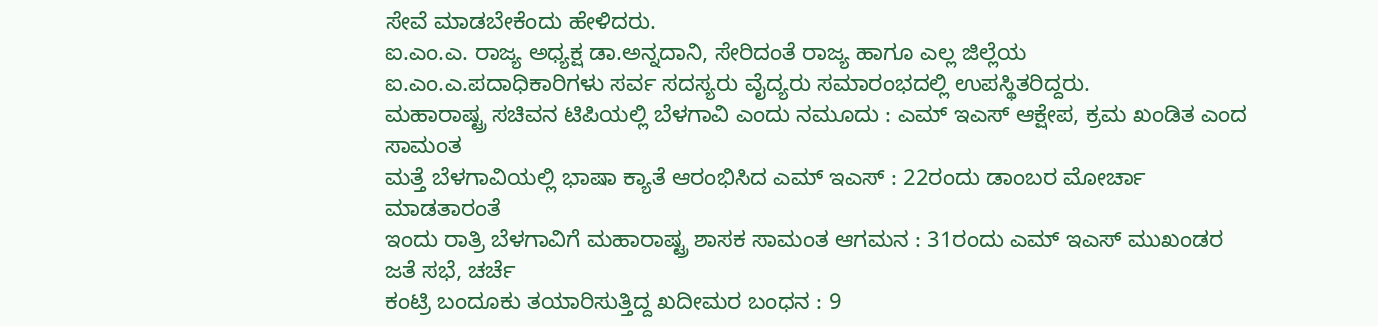ಸೇವೆ ಮಾಡಬೇಕೆಂದು ಹೇಳಿದರು.
ಐ.ಎಂ.ಎ. ರಾಜ್ಯ ಅಧ್ಯಕ್ಷ ಡಾ.ಅನ್ನದಾನಿ, ಸೇರಿದಂತೆ ರಾಜ್ಯ ಹಾಗೂ ಎಲ್ಲ ಜಿಲ್ಲೆಯ ಐ.ಎಂ.ಎ.ಪದಾಧಿಕಾರಿಗಳು ಸರ್ವ ಸದಸ್ಯರು ವೈದ್ಯರು ಸಮಾರಂಭದಲ್ಲಿ ಉಪಸ್ಥಿತರಿದ್ದರು.
ಮಹಾರಾಷ್ಟ್ರ ಸಚಿವನ ಟಿಪಿಯಲ್ಲಿ ಬೆಳಗಾವಿ ಎಂದು ನಮೂದು : ಎಮ್ ಇಎಸ್ ಆಕ್ಷೇಪ, ಕ್ರಮ ಖಂಡಿತ ಎಂದ ಸಾಮಂತ
ಮತ್ತೆ ಬೆಳಗಾವಿಯಲ್ಲಿ ಭಾಷಾ ಕ್ಯಾತೆ ಆರಂಭಿಸಿದ ಎಮ್ ಇಎಸ್ : 22ರಂದು ಡಾಂಬರ ಮೋರ್ಚಾ ಮಾಡತಾರಂತೆ
ಇಂದು ರಾತ್ರಿ ಬೆಳಗಾವಿಗೆ ಮಹಾರಾಷ್ಟ್ರ ಶಾಸಕ ಸಾಮಂತ ಆಗಮನ : 31ರಂದು ಎಮ್ ಇಎಸ್ ಮುಖಂಡರ ಜತೆ ಸಭೆ, ಚರ್ಚೆ
ಕಂಟ್ರಿ ಬಂದೂಕು ತಯಾರಿಸುತ್ತಿದ್ದ ಖದೀಮರ ಬಂಧನ : 9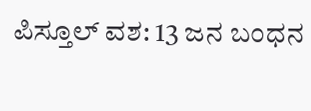ಪಿಸ್ತೂಲ್ ವಶ: 13 ಜನ ಬಂಧನ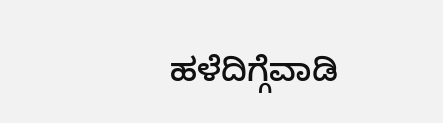ಹಳೆದಿಗ್ಗೆವಾಡಿ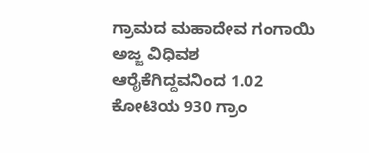ಗ್ರಾಮದ ಮಹಾದೇವ ಗಂಗಾಯಿ ಅಜ್ಜ ವಿಧಿವಶ
ಆರೈಕೆಗಿದ್ದವನಿಂದ 1.02 ಕೋಟಿಯ 930 ಗ್ರಾಂ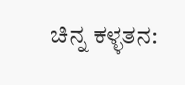ಚಿನ್ನ ಕಳ್ಳತನ: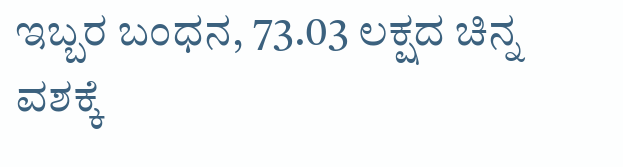ಇಬ್ಬರ ಬಂಧನ, 73.03 ಲಕ್ಷದ ಚಿನ್ನ ವಶಕ್ಕೆ